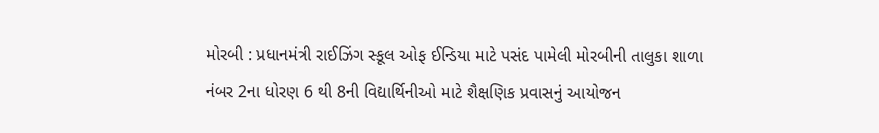મોરબી : પ્રધાનમંત્રી રાઈઝિંગ સ્કૂલ ઓફ ઈન્ડિયા માટે પસંદ પામેલી મોરબીની તાલુકા શાળા નંબર 2ના ધોરણ 6 થી 8ની વિદ્યાર્થિનીઓ માટે શૈક્ષણિક પ્રવાસનું આયોજન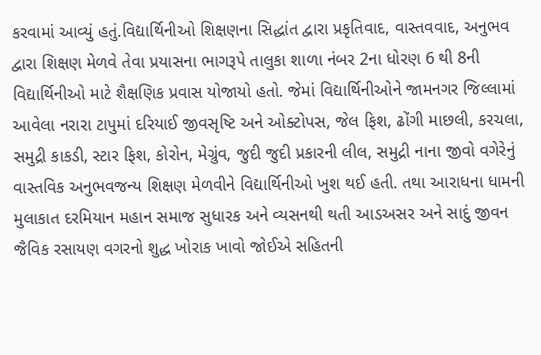કરવામાં આવ્યું હતું.વિદ્યાર્થિનીઓ શિક્ષણના સિદ્ધાંત દ્વારા પ્રકૃતિવાદ, વાસ્તવવાદ, અનુભવ દ્વારા શિક્ષણ મેળવે તેવા પ્રયાસના ભાગરૂપે તાલુકા શાળા નંબર 2ના ધોરણ 6 થી 8ની વિદ્યાર્થિનીઓ માટે શૈક્ષણિક પ્રવાસ યોજાયો હતો. જેમાં વિદ્યાર્થિનીઓને જામનગર જિલ્લામાં આવેલા નરારા ટાપુમાં દરિયાઈ જીવસૃષ્ટિ અને ઓક્ટોપસ, જેલ ફિશ, ઢોંગી માછલી, કરચલા, સમુદ્રી કાકડી, સ્ટાર ફિશ, કોરોન, મેગ્રુંવ, જુદી જુદી પ્રકારની લીલ, સમુદ્રી નાના જીવો વગેરેનું વાસ્તવિક અનુભવજન્ય શિક્ષણ મેળવીને વિદ્યાર્થિનીઓ ખુશ થઈ હતી. તથા આરાધના ધામની મુલાકાત દરમિયાન મહાન સમાજ સુધારક અને વ્યસનથી થતી આડઅસર અને સાદું જીવન જૈવિક રસાયણ વગરનો શુદ્ધ ખોરાક ખાવો જોઈએ સહિતની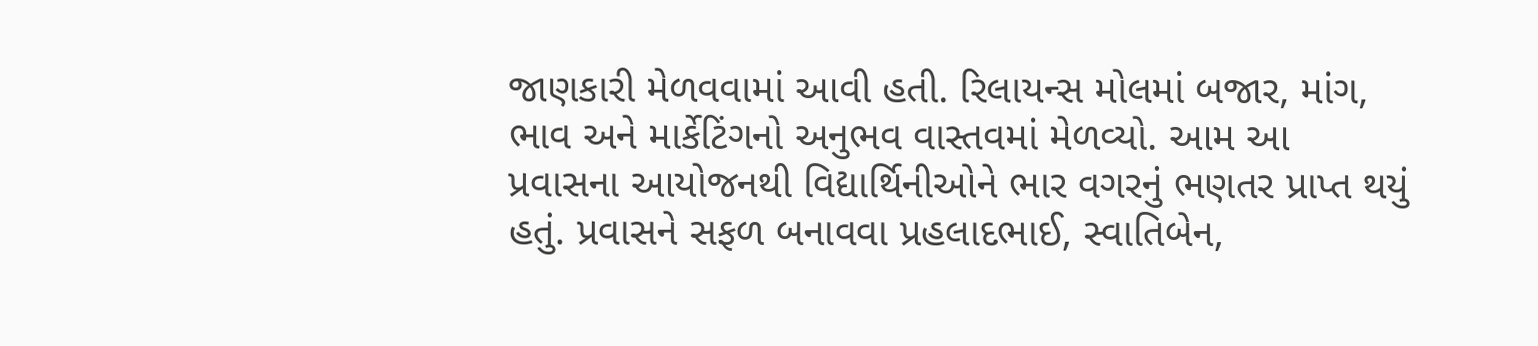જાણકારી મેળવવામાં આવી હતી. રિલાયન્સ મોલમાં બજાર, માંગ, ભાવ અને માર્કેટિંગનો અનુભવ વાસ્તવમાં મેળવ્યો. આમ આ પ્રવાસના આયોજનથી વિદ્યાર્થિનીઓને ભાર વગરનું ભણતર પ્રાપ્ત થયું હતું. પ્રવાસને સફળ બનાવવા પ્રહલાદભાઈ, સ્વાતિબેન,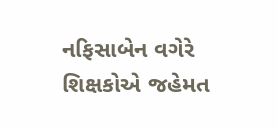નફિસાબેન વગેરે શિક્ષકોએ જહેમત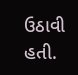ઉઠાવી હતી.